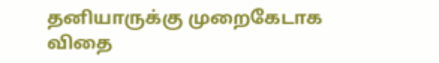தனியாருக்கு முறைகேடாக விதை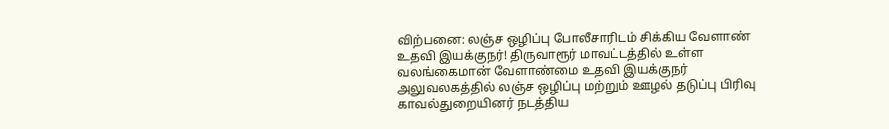விற்பனை: லஞ்ச ஒழிப்பு போலீசாரிடம் சிக்கிய வேளாண் உதவி இயக்குநர்! திருவாரூர் மாவட்டத்தில் உள்ள வலங்கைமான் வேளாண்மை உதவி இயக்குநர் அலுவலகத்தில் லஞ்ச ஒழிப்பு மற்றும் ஊழல் தடுப்பு பிரிவு காவல்துறையினர் நடத்திய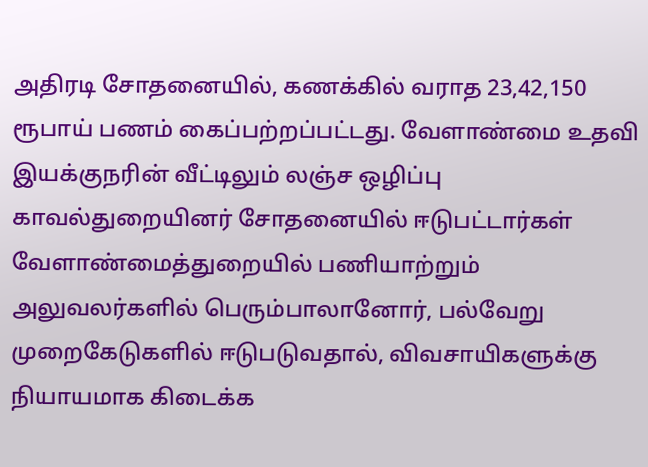அதிரடி சோதனையில், கணக்கில் வராத 23,42,150 ரூபாய் பணம் கைப்பற்றப்பட்டது. வேளாண்மை உதவி இயக்குநரின் வீட்டிலும் லஞ்ச ஒழிப்பு காவல்துறையினர் சோதனையில் ஈடுபட்டார்கள் வேளாண்மைத்துறையில் பணியாற்றும் அலுவலர்களில் பெரும்பாலானோர், பல்வேறு முறைகேடுகளில் ஈடுபடுவதால், விவசாயிகளுக்கு நியாயமாக கிடைக்க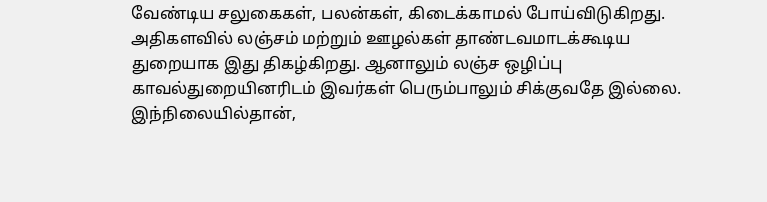வேண்டிய சலுகைகள், பலன்கள், கிடைக்காமல் போய்விடுகிறது. அதிகளவில் லஞ்சம் மற்றும் ஊழல்கள் தாண்டவமாடக்கூடிய துறையாக இது திகழ்கிறது. ஆனாலும் லஞ்ச ஒழிப்பு காவல்துறையினரிடம் இவர்கள் பெரும்பாலும் சிக்குவதே இல்லை. இந்நிலையில்தான்,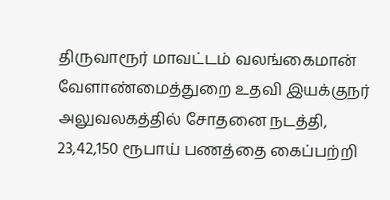திருவாரூர் மாவட்டம் வலங்கைமான் வேளாண்மைத்துறை உதவி இயக்குநர் அலுவலகத்தில் சோதனை நடத்தி, 23,42,150 ரூபாய் பணத்தை கைப்பற்றி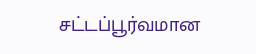சட்டப்பூர்வமான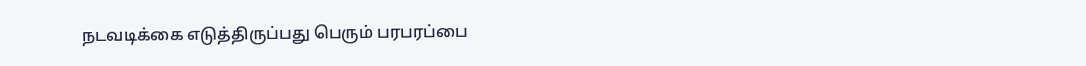நடவடிக்கை எடுத்திருப்பது பெரும் பரபரப்பை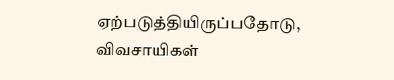ஏற்படுத்தியிருப்பதோடு, விவசாயிகள்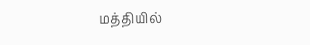மத்தியில்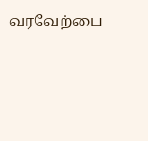வரவேற்பை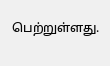பெற்றுள்ளது.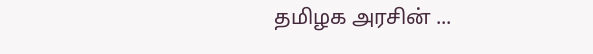தமிழக அரசின் ...